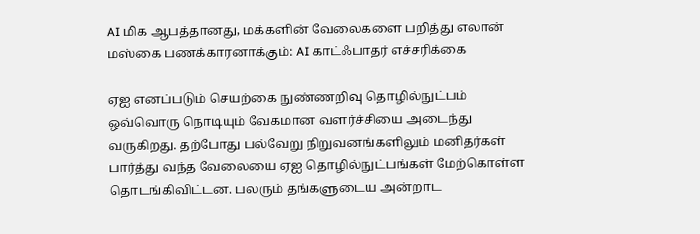AI மிக ஆபத்தானது, மக்களின் வேலைகளை பறித்து எலான் மஸ்கை பணக்காரனாக்கும்: AI காட்ஃபாதர் எச்சரிக்கை

ஏஐ எனப்படும் செயற்கை நுண்ணறிவு தொழில்நுட்பம் ஒவ்வொரு நொடியும் வேகமான வளர்ச்சியை அடைந்து வருகிறது. தற்போது பல்வேறு நிறுவனங்களிலும் மனிதர்கள் பார்த்து வந்த வேலையை ஏஐ தொழில்நுட்பங்கள் மேற்கொள்ள தொடங்கிவிட்டன. பலரும் தங்களுடைய அன்றாட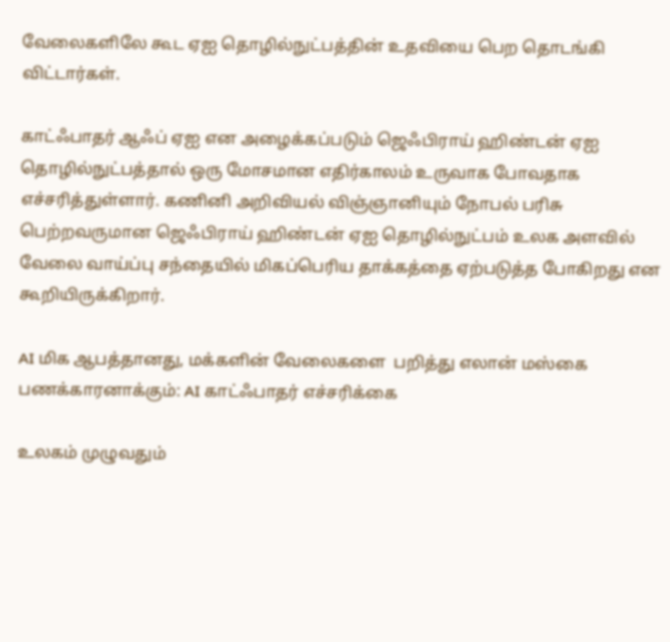வேலைகளிலே கூட ஏஐ தொழில்நுட்பத்தின் உதவியை பெற தொடங்கி விட்டார்கள்.

காட்ஃபாதர் ஆஃப் ஏஐ என அழைக்கப்படும் ஜெஃபிராய் ஹிண்டன் ஏஐ தொழில்நுட்பத்தால் ஒரு மோசமான எதிர்காலம் உருவாக போவதாக எச்சரித்துள்ளார். கணினி அறிவியல் விஞ்ஞானியும் நோபல் பரிசு பெற்றவருமான ஜெஃபிராய் ஹிண்டன் ஏஐ தொழில்நுட்பம் உலக அளவில் வேலை வாய்ப்பு சந்தையில் மிகப்பெரிய தாக்கத்தை ஏற்படுத்த போகிறது என கூறியிருக்கிறார்.

AI மிக ஆபத்தானது, மக்களின் வேலைகளை  பறித்து எலான் மஸ்கை பணக்காரனாக்கும்: AI காட்ஃபாதர் எச்சரிக்கை

உலகம் முழுவதும்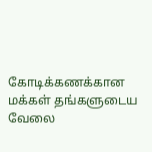கோடிக்கணக்கான மக்கள் தங்களுடைய வேலை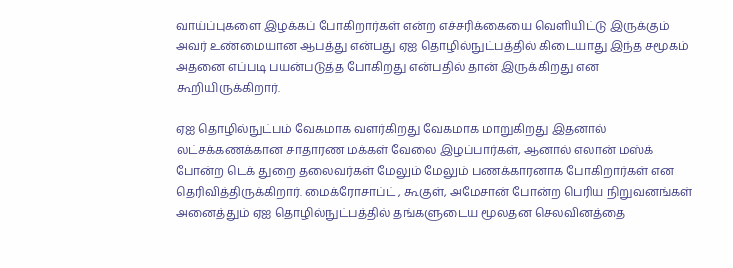வாய்ப்புகளை இழக்கப் போகிறார்கள் என்ற எச்சரிக்கையை வெளியிட்டு இருக்கும் அவர் உண்மையான ஆபத்து என்பது ஏஐ தொழில்நுட்பத்தில் கிடையாது இந்த சமூகம் அதனை எப்படி பயன்படுத்த போகிறது என்பதில் தான் இருக்கிறது என கூறியிருக்கிறார்.

ஏஐ தொழில்நுட்பம் வேகமாக வளர்கிறது வேகமாக மாறுகிறது இதனால் லட்சக்கணக்கான சாதாரண மக்கள் வேலை இழப்பார்கள், ஆனால் எலான் மஸ்க் போன்ற டெக் துறை தலைவர்கள் மேலும் மேலும் பணக்காரனாக போகிறார்கள் என தெரிவித்திருக்கிறார். மைக்ரோசாப்ட் , கூகுள், அமேசான் போன்ற பெரிய நிறுவனங்கள் அனைத்தும் ஏஐ தொழில்நுட்பத்தில் தங்களுடைய மூலதன செலவினத்தை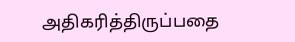அதிகரித்திருப்பதை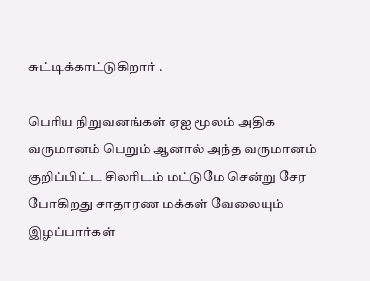சுட்டிக்காட்டுகிறார் .

பெரிய நிறுவனங்கள் ஏஐ மூலம் அதிக வருமானம் பெறும் ஆனால் அந்த வருமானம் குறிப்பிட்ட சிலரிடம் மட்டுமே சென்று சேர போகிறது சாதாரண மக்கள் வேலையும் இழப்பார்கள்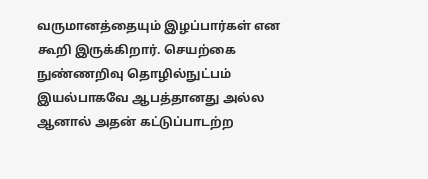வருமானத்தையும் இழப்பார்கள் என கூறி இருக்கிறார். செயற்கை நுண்ணறிவு தொழில்நுட்பம் இயல்பாகவே ஆபத்தானது அல்ல ஆனால் அதன் கட்டுப்பாடற்ற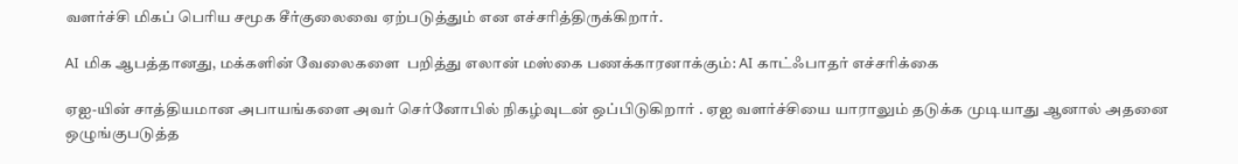வளர்ச்சி மிகப் பெரிய சமூக சீர்குலைவை ஏற்படுத்தும் என எச்சரித்திருக்கிறார்.

AI மிக ஆபத்தானது, மக்களின் வேலைகளை  பறித்து எலான் மஸ்கை பணக்காரனாக்கும்: AI காட்ஃபாதர் எச்சரிக்கை

ஏஐ-யின் சாத்தியமான அபாயங்களை அவர் செர்னோபில் நிகழ்வுடன் ஒப்பிடுகிறார் . ஏஐ வளர்ச்சியை யாராலும் தடுக்க முடியாது ஆனால் அதனை ஒழுங்குபடுத்த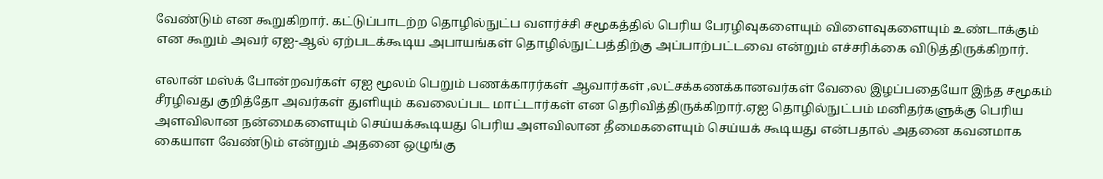வேண்டும் என கூறுகிறார். கட்டுப்பாடற்ற தொழில்நுட்ப வளர்ச்சி சமூகத்தில் பெரிய பேரழிவுகளையும் விளைவுகளையும் உண்டாக்கும் என கூறும் அவர் ஏஐ-ஆல் ஏற்படக்கூடிய அபாயங்கள் தொழில்நுட்பத்திற்கு அப்பாற்பட்டவை என்றும் எச்சரிக்கை விடுத்திருக்கிறார்.

எலான் மஸ்க் போன்றவர்கள் ஏஐ மூலம் பெறும் பணக்காரர்கள் ஆவார்கள் ,லட்சக்கணக்கானவர்கள் வேலை இழப்பதையோ இந்த சமூகம் சீரழிவது குறித்தோ அவர்கள் துளியும் கவலைப்பட மாட்டார்கள் என தெரிவித்திருக்கிறார்.ஏஐ தொழில்நுட்பம் மனிதர்களுக்கு பெரிய அளவிலான நன்மைகளையும் செய்யக்கூடியது பெரிய அளவிலான தீமைகளையும் செய்யக் கூடியது என்பதால் அதனை கவனமாக கையாள வேண்டும் என்றும் அதனை ஒழுங்கு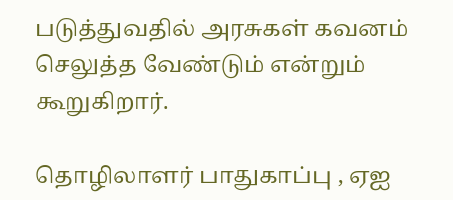படுத்துவதில் அரசுகள் கவனம் செலுத்த வேண்டும் என்றும் கூறுகிறார்.

தொழிலாளர் பாதுகாப்பு , ஏஐ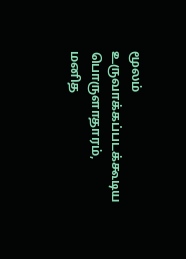மூலம் உருவாக்கப்படக்கூடிய பொருளாதாரம், மனித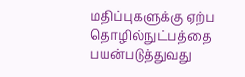மதிப்புகளுக்கு ஏற்ப தொழில்நுட்பத்தை பயன்படுத்துவது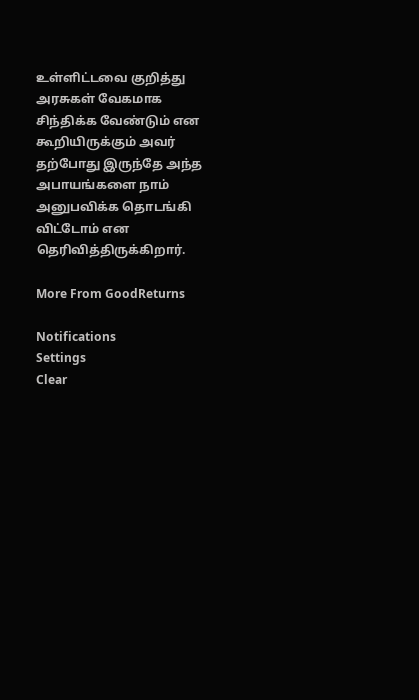உள்ளிட்டவை குறித்து அரசுகள் வேகமாக சிந்திக்க வேண்டும் என கூறியிருக்கும் அவர் தற்போது இருந்தே அந்த அபாயங்களை நாம் அனுபவிக்க தொடங்கி விட்டோம் என தெரிவித்திருக்கிறார்.

More From GoodReturns

Notifications
Settings
Clear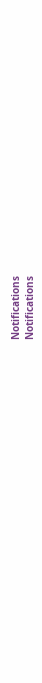Notifications
Notifications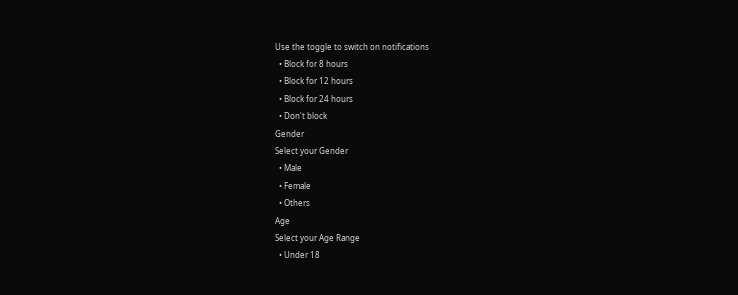Use the toggle to switch on notifications
  • Block for 8 hours
  • Block for 12 hours
  • Block for 24 hours
  • Don't block
Gender
Select your Gender
  • Male
  • Female
  • Others
Age
Select your Age Range
  • Under 18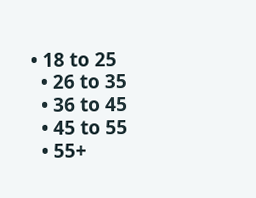• 18 to 25
  • 26 to 35
  • 36 to 45
  • 45 to 55
  • 55+